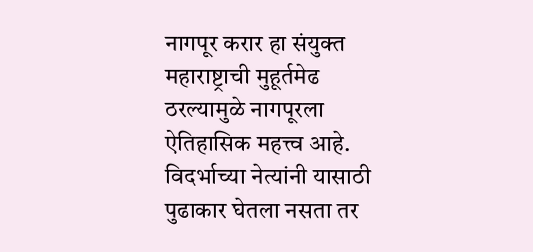नागपूर करार हा संयुक्त महाराष्ट्राची मुहूर्तमेढ ठरल्यामुळे नागपूरला ऐतिहासिक महत्त्व आहे. विदर्भाच्या नेत्यांनी यासाठी पुढाकार घेतला नसता तर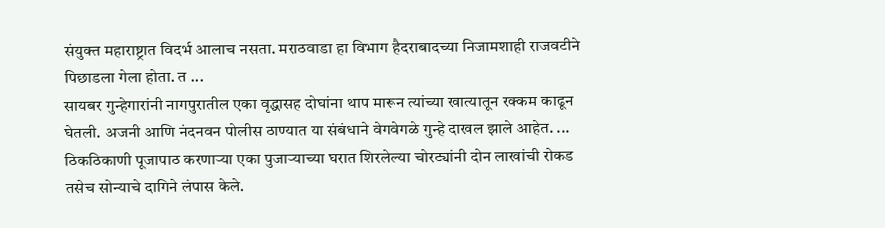संयुक्त महाराष्ट्रात विदर्भ आलाच नसता. मराठवाडा हा विभाग हैदराबादच्या निजामशाही राजवटीने पिछाडला गेला होता. त ...
सायबर गुन्हेगारांनी नागपुरातील एका वृद्धासह दोघांना थाप मारून त्यांच्या खात्यातून रक्कम काढून घेतली. अजनी आणि नंदनवन पोलीस ठाण्यात या संबंधाने वेगवेगळे गुन्हे दाखल झाले आहेत. ...
ठिकठिकाणी पूजापाठ करणाऱ्या एका पुजाऱ्याच्या घरात शिरलेल्या चोरट्यांनी दोन लाखांची रोकड तसेच सोन्याचे दागिने लंपास केले.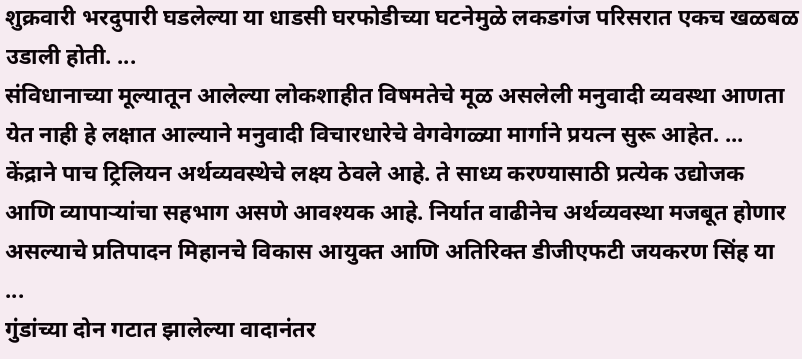शुक्रवारी भरदुपारी घडलेल्या या धाडसी घरफोडीच्या घटनेमुळे लकडगंज परिसरात एकच खळबळ उडाली होती. ...
संविधानाच्या मूल्यातून आलेल्या लोकशाहीत विषमतेचे मूळ असलेली मनुवादी व्यवस्था आणता येत नाही हे लक्षात आल्याने मनुवादी विचारधारेचे वेगवेगळ्या मार्गाने प्रयत्न सुरू आहेत. ...
केंद्राने पाच ट्रिलियन अर्थव्यवस्थेचे लक्ष्य ठेवले आहे. ते साध्य करण्यासाठी प्रत्येक उद्योजक आणि व्यापाऱ्यांचा सहभाग असणे आवश्यक आहे. निर्यात वाढीनेच अर्थव्यवस्था मजबूत होणार असल्याचे प्रतिपादन मिहानचे विकास आयुक्त आणि अतिरिक्त डीजीएफटी जयकरण सिंह या ...
गुंडांच्या दोन गटात झालेल्या वादानंतर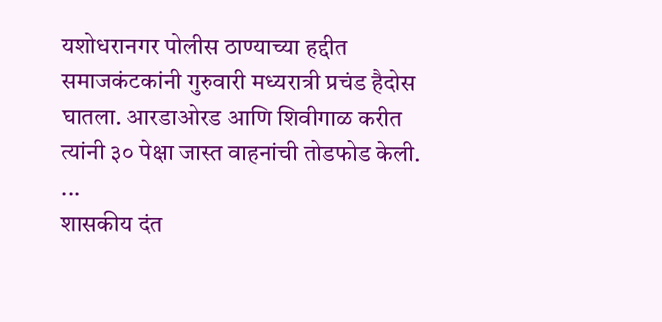यशोधरानगर पोलीस ठाण्याच्या हद्दीत समाजकंटकांनी गुरुवारी मध्यरात्री प्रचंड हैदोस घातला. आरडाओरड आणि शिवीगाळ करीत त्यांनी ३० पेक्षा जास्त वाहनांची तोडफोड केली. ...
शासकीय दंत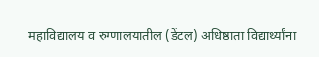महाविद्यालय व रुग्णालयातील (डेंटल) अधिष्ठाता विद्यार्थ्यांना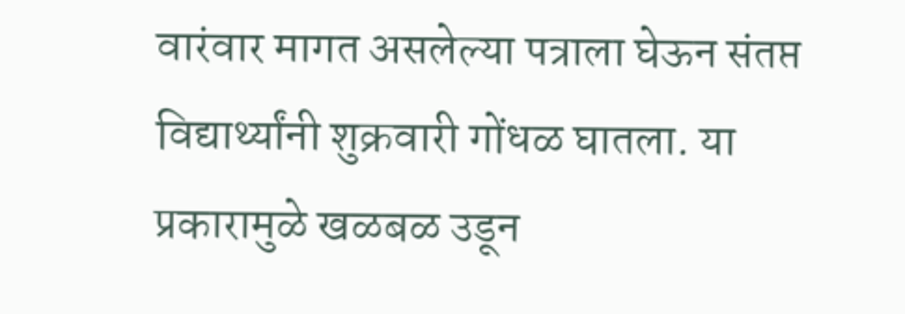वारंवार मागत असलेल्या पत्राला घेऊन संतप्त विद्यार्थ्यांनी शुक्रवारी गोंधळ घातला. या प्रकारामुळे खळबळ उडून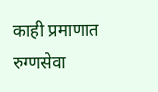काही प्रमाणात रुग्णसेवा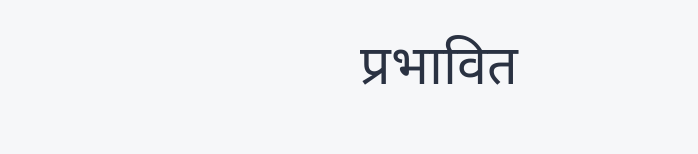प्रभावित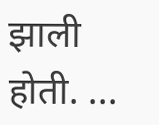झाली होती. ...